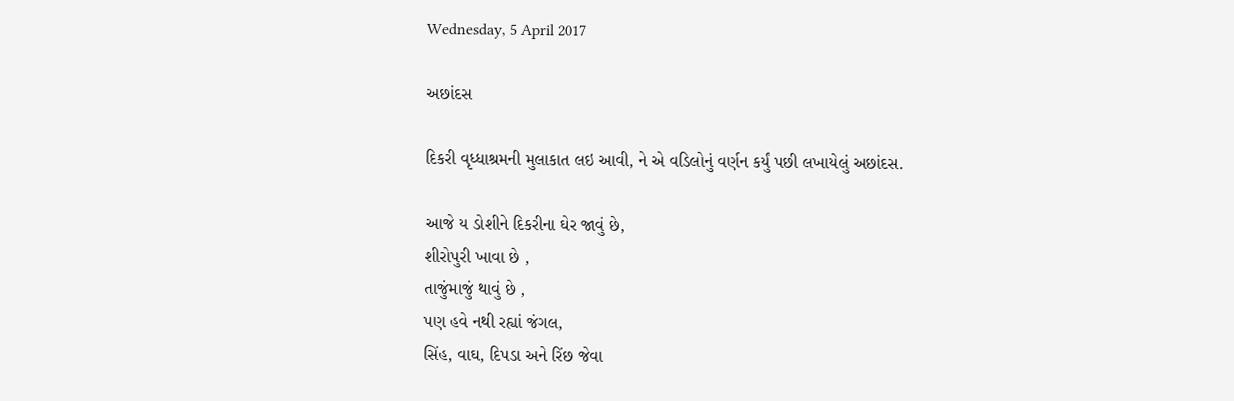Wednesday, 5 April 2017

અછાંદસ

દિકરી વૃધ્ધાશ્રમની મુલાકાત લઇ આવી, ને એ વડિલોનું વર્ણન કર્યું પછી લખાયેલું અછાંદસ.

આજે ય ડોશીને દિકરીના ઘેર જાવું છે,
શીરોપુરી ખાવા છે ,
તાજુંમાજું થાવું છે ,
પણ હવે નથી રહ્યાં જંગલ,
સિંહ, વાઘ, દિપડા અને રિંછ જેવા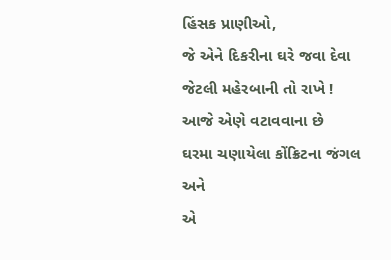હિંસક પ્રાણીઓ,
જે એને દિકરીના ઘરે જવા દેવા જેટલી મહેરબાની તો રાખે !
આજે એણે વટાવવાના છે
ઘરમા ચણાયેલા કોંક્રિટના જંગલ
અને
એ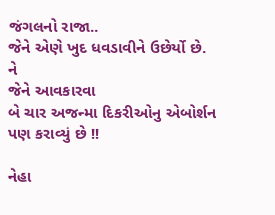જંગલનો રાજા..
જેને એણે ખુદ ધવડાવીને ઉછેર્યો છે.
ને
જેને આવકારવા
બે ચાર અજન્મા દિકરીઓનુ એબોર્શન પણ કરાવ્યું છે !!

નેહા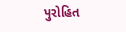પુરોહિત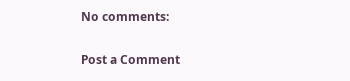No comments:

Post a Comment